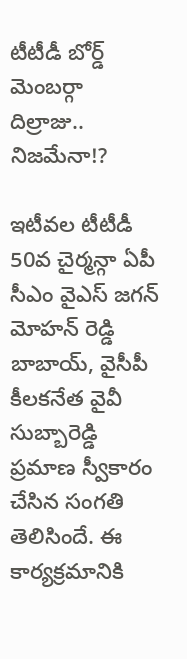టీటీడీ బోర్డ్ మెంబర్గా దిల్రాజు.. నిజమేనా!?

ఇటీవల టీటీడీ 50వ చైర్మన్గా ఏపీ సీఎం వైఎస్ జగన్ మోహన్ రెడ్డి బాబాయ్, వైసీపీ కీలకనేత వైవీ సుబ్బారెడ్డి ప్రమాణ స్వీకారం చేసిన సంగతి తెలిసిందే. ఈ కార్యక్రమానికి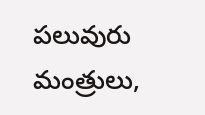పలువురు మంత్రులు,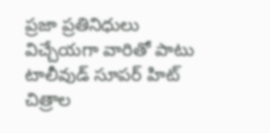ప్రజా ప్రతినిధులు విచ్చేయగా వారితో పాటు టాలీవుడ్ సూపర్ హిట్ చిత్రాల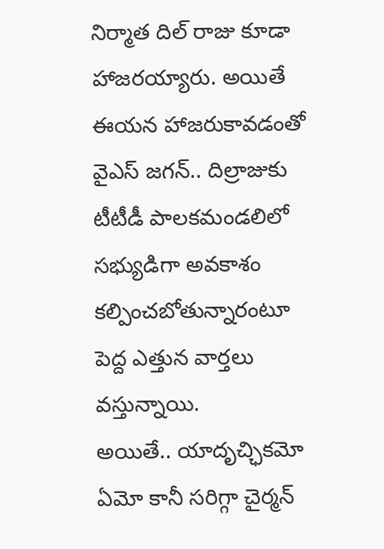నిర్మాత దిల్ రాజు కూడా హాజరయ్యారు. అయితే ఈయన హాజరుకావడంతో వైఎస్ జగన్.. దిల్రాజుకు టీటీడీ పాలకమండలిలో సభ్యుడిగా అవకాశం కల్పించబోతున్నారంటూ పెద్ద ఎత్తున వార్తలు వస్తున్నాయి.
అయితే.. యాదృచ్ఛికమో ఏమో కానీ సరిగ్గా చైర్మన్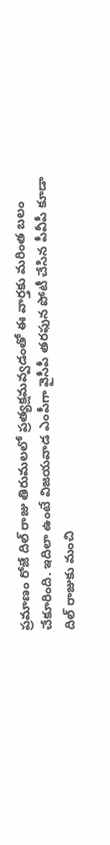ప్రమాణం రోజే దిల్ రాజు తిరుమలలో ప్రత్యక్షమవ్వడంతో ఈ వార్తకు మరింత బలం చేకూరింది. ఇదిలా ఉంటే విజయవాడ ఎంపీగా వైసీపీ తరఫున పోటీ చేసిన పీవీపీ కూడా దిల్ రాజుకు మంచి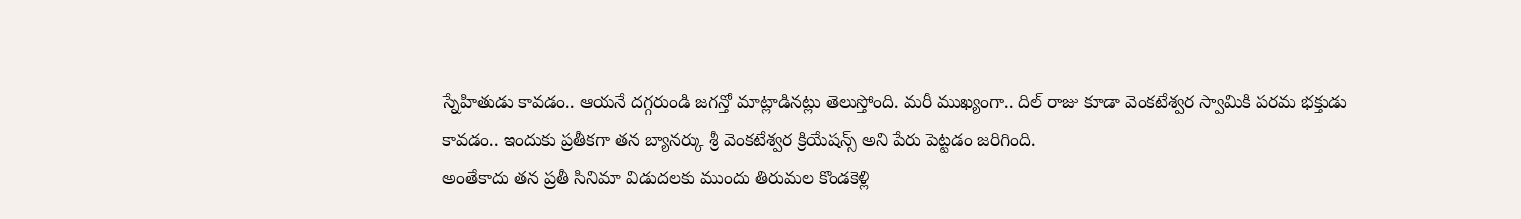స్నేహితుడు కావడం.. ఆయనే దగ్గరుండి జగన్తో మాట్లాడినట్లు తెలుస్తోంది. మరీ ముఖ్యంగా.. దిల్ రాజు కూడా వెంకటేశ్వర స్వామికి పరమ భక్తుడు కావడం.. ఇందుకు ప్రతీకగా తన బ్యానర్కు శ్రీ వెంకటేశ్వర క్రియేషన్స్ అని పేరు పెట్టడం జరిగింది.
అంతేకాదు తన ప్రతీ సినిమా విడుదలకు ముందు తిరుమల కొండకెళ్లి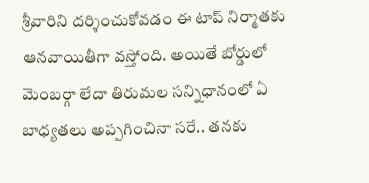శ్రీవారిని దర్శించుకోవడం ఈ టాప్ నిర్మాతకు ఆనవాయితీగా వస్తోంది. అయితే బోర్డులో మెంబర్గా లేదా తిరుమల సన్నిధానంలో ఏ బాధ్యతలు అప్పగించినా సరే.. తనకు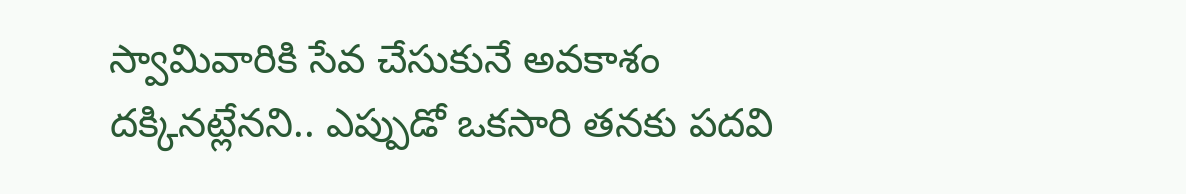స్వామివారికి సేవ చేసుకునే అవకాశం దక్కినట్లేనని.. ఎప్పుడో ఒకసారి తనకు పదవి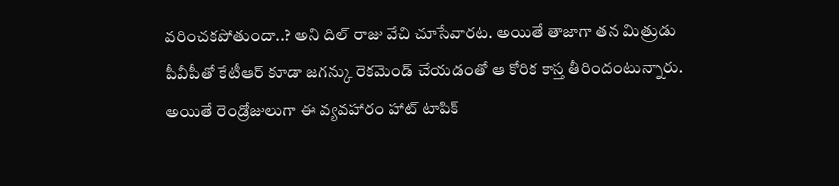వరించకపోతుందా..? అని దిల్ రాజు వేచి చూసేవారట. అయితే తాజాగా తన మిత్రుడు పీవీపీతో కేటీఆర్ కూడా జగన్కు రెకమెండ్ చేయడంతో ఆ కోరిక కాస్త తీరిందంటున్నారు. అయితే రెండ్రోజులుగా ఈ వ్యవహారం హాట్ టాపిక్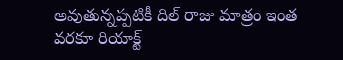అవుతున్నప్పటికీ దిల్ రాజు మాత్రం ఇంత వరకూ రియాక్ట్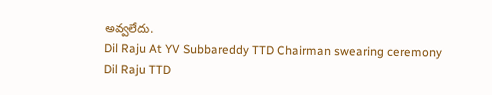అవ్వలేదు.
Dil Raju At YV Subbareddy TTD Chairman swearing ceremony
Dil Raju TTD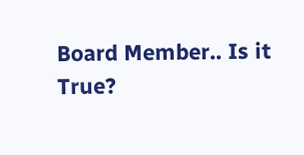Board Member.. Is it True?